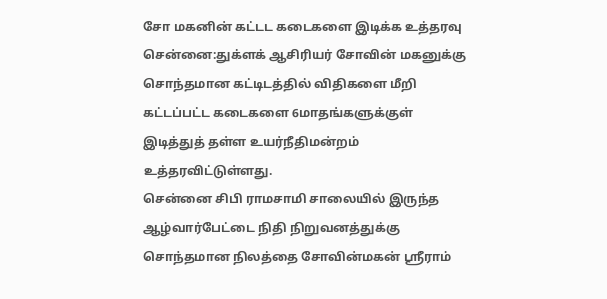சோ மகனின் கட்டட கடைகளை இடிக்க உத்தரவு
சென்னை:துக்ளக் ஆசிரியர் சோவின் மகனுக்கு சொந்தமான கட்டிடத்தில் விதிகளை மீறி கட்டப்பட்ட கடைகளை 6மாதங்களுக்குள் இடித்துத் தள்ள உயர்நீதிமன்றம் உத்தரவிட்டுள்ளது.
சென்னை சிபி ராமசாமி சாலையில் இருந்த ஆழ்வார்பேட்டை நிதி நிறுவனத்துக்கு சொந்தமான நிலத்தை சோவின்மகன் ஸ்ரீராம்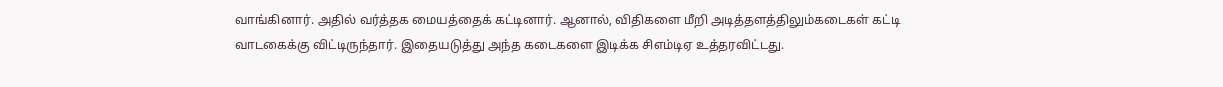வாங்கினார். அதில் வர்த்தக மையத்தைக் கட்டினார். ஆனால், விதிகளை மீறி அடித்தளத்திலும்கடைகள் கட்டி வாடகைக்கு விட்டிருந்தார். இதையடுத்து அந்த கடைகளை இடிக்க சிஎம்டிஏ உத்தரவிட்டது.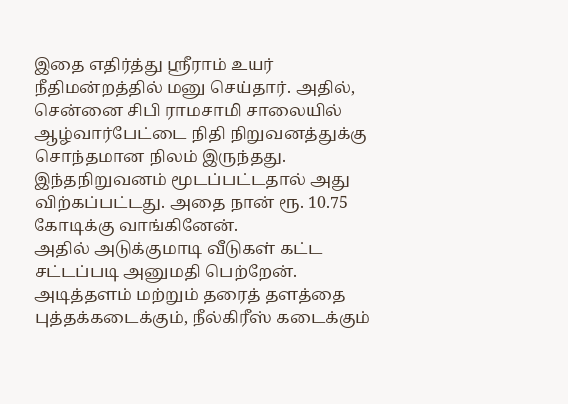இதை எதிர்த்து ஸ்ரீராம் உயர் நீதிமன்றத்தில் மனு செய்தார். அதில்,
சென்னை சிபி ராமசாமி சாலையில் ஆழ்வார்பேட்டை நிதி நிறுவனத்துக்கு சொந்தமான நிலம் இருந்தது. இந்தநிறுவனம் மூடப்பட்டதால் அது விற்கப்பட்டது. அதை நான் ரூ. 10.75 கோடிக்கு வாங்கினேன்.
அதில் அடுக்குமாடி வீடுகள் கட்ட சட்டப்படி அனுமதி பெற்றேன். அடித்தளம் மற்றும் தரைத் தளத்தை புத்தக்கடைக்கும், நீல்கிரீஸ் கடைக்கும்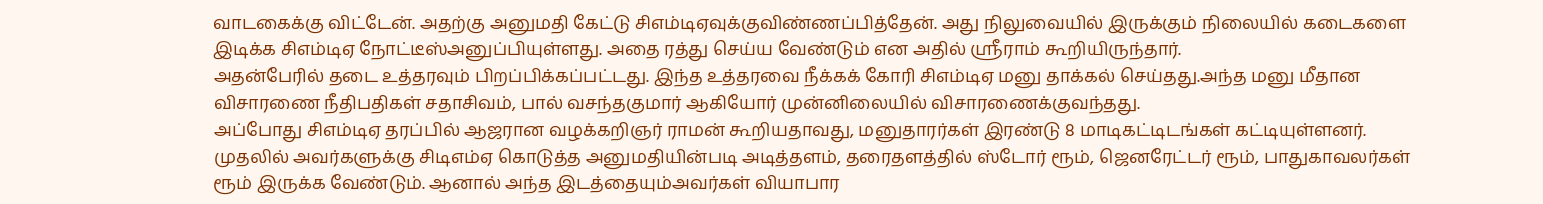வாடகைக்கு விட்டேன். அதற்கு அனுமதி கேட்டு சிஎம்டிஏவுக்குவிண்ணப்பித்தேன். அது நிலுவையில் இருக்கும் நிலையில் கடைகளை இடிக்க சிஎம்டிஏ நோட்டீஸ்அனுப்பியுள்ளது. அதை ரத்து செய்ய வேண்டும் என அதில் ஸ்ரீராம் கூறியிருந்தார்.
அதன்பேரில் தடை உத்தரவும் பிறப்பிக்கப்பட்டது. இந்த உத்தரவை நீக்கக் கோரி சிஎம்டிஏ மனு தாக்கல் செய்தது.அந்த மனு மீதான விசாரணை நீதிபதிகள் சதாசிவம், பால் வசந்தகுமார் ஆகியோர் முன்னிலையில் விசாரணைக்குவந்தது.
அப்போது சிஎம்டிஏ தரப்பில் ஆஜரான வழக்கறிஞர் ராமன் கூறியதாவது, மனுதாரர்கள் இரண்டு 8 மாடிகட்டிடங்கள் கட்டியுள்ளனர். முதலில் அவர்களுக்கு சிடிஎம்ஏ கொடுத்த அனுமதியின்படி அடித்தளம், தரைதளத்தில் ஸ்டோர் ரூம், ஜெனரேட்டர் ரூம், பாதுகாவலர்கள் ரூம் இருக்க வேண்டும். ஆனால் அந்த இடத்தையும்அவர்கள் வியாபார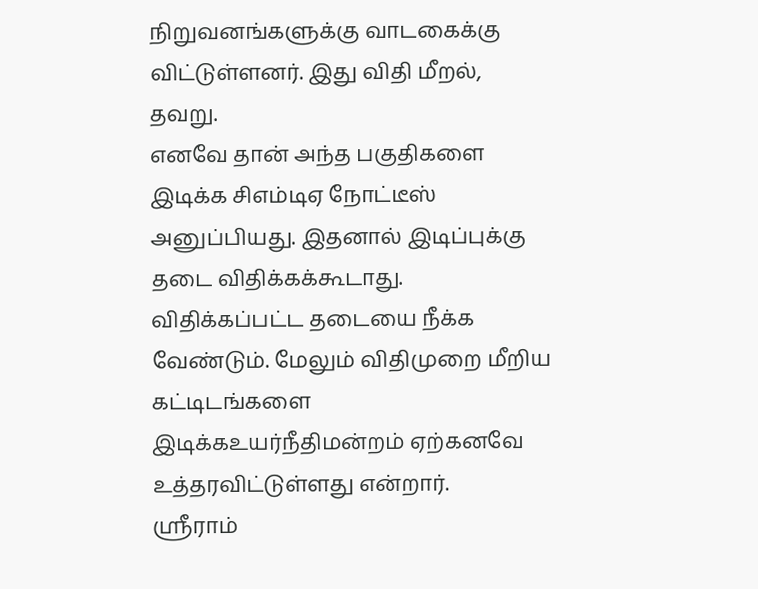நிறுவனங்களுக்கு வாடகைக்கு விட்டுள்ளனர். இது விதி மீறல், தவறு.
எனவே தான் அந்த பகுதிகளை இடிக்க சிஎம்டிஏ நோட்டீஸ் அனுப்பியது. இதனால் இடிப்புக்கு தடை விதிக்கக்கூடாது. விதிக்கப்பட்ட தடையை நீக்க வேண்டும். மேலும் விதிமுறை மீறிய கட்டிடங்களை இடிக்கஉயர்நீதிமன்றம் ஏற்கனவே உத்தரவிட்டுள்ளது என்றார்.
ஸ்ரீராம்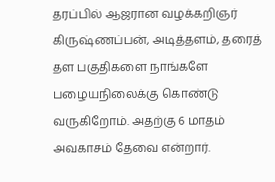தரப்பில் ஆஜரான வழக்கறிஞர் கிருஷ்ணப்பன், அடித்தளம், தரைத் தள பகுதிகளை நாங்களே பழையநிலைக்கு கொண்டு வருகிறோம். அதற்கு 6 மாதம் அவகாசம் தேவை என்றார்.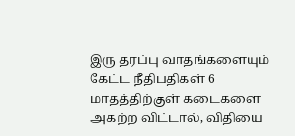இரு தரப்பு வாதங்களையும் கேட்ட நீதிபதிகள் 6 மாதத்திற்குள் கடைகளை அகற்ற விட்டால், விதியை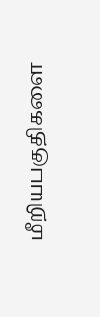மீறியபகுதிகளை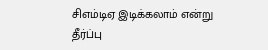சிஎம்டிஏ இடிக்கலாம் என்று தீர்ப்பு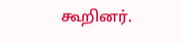கூறினர்.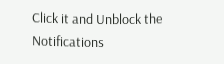Click it and Unblock the Notifications